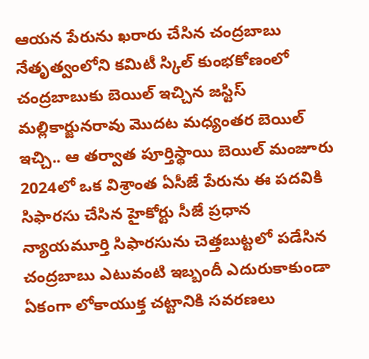ఆయన పేరును ఖరారు చేసిన చంద్రబాబు నేతృత్వంలోని కమిటీ స్కిల్ కుంభకోణంలో చంద్రబాబుకు బెయిల్ ఇచ్చిన జస్టిస్ మల్లికార్జునరావు మొదట మధ్యంతర బెయిల్ ఇచ్చి.. ఆ తర్వాత పూర్తిస్థాయి బెయిల్ మంజూరు 2024లో ఒక విశ్రాంత ఏసీజే పేరును ఈ పదవికి సిఫారసు చేసిన హైకోర్టు సీజే ప్రధాన న్యాయమూర్తి సిఫారసును చెత్తబుట్టలో పడేసిన చంద్రబాబు ఎటువంటి ఇబ్బందీ ఎదురుకాకుండా ఏకంగా లోకాయుక్త చట్టానికి సవరణలు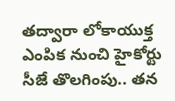తద్వారా లోకాయుక్త ఎంపిక నుంచి హైకోర్టు సీజే తొలగింపు.. తన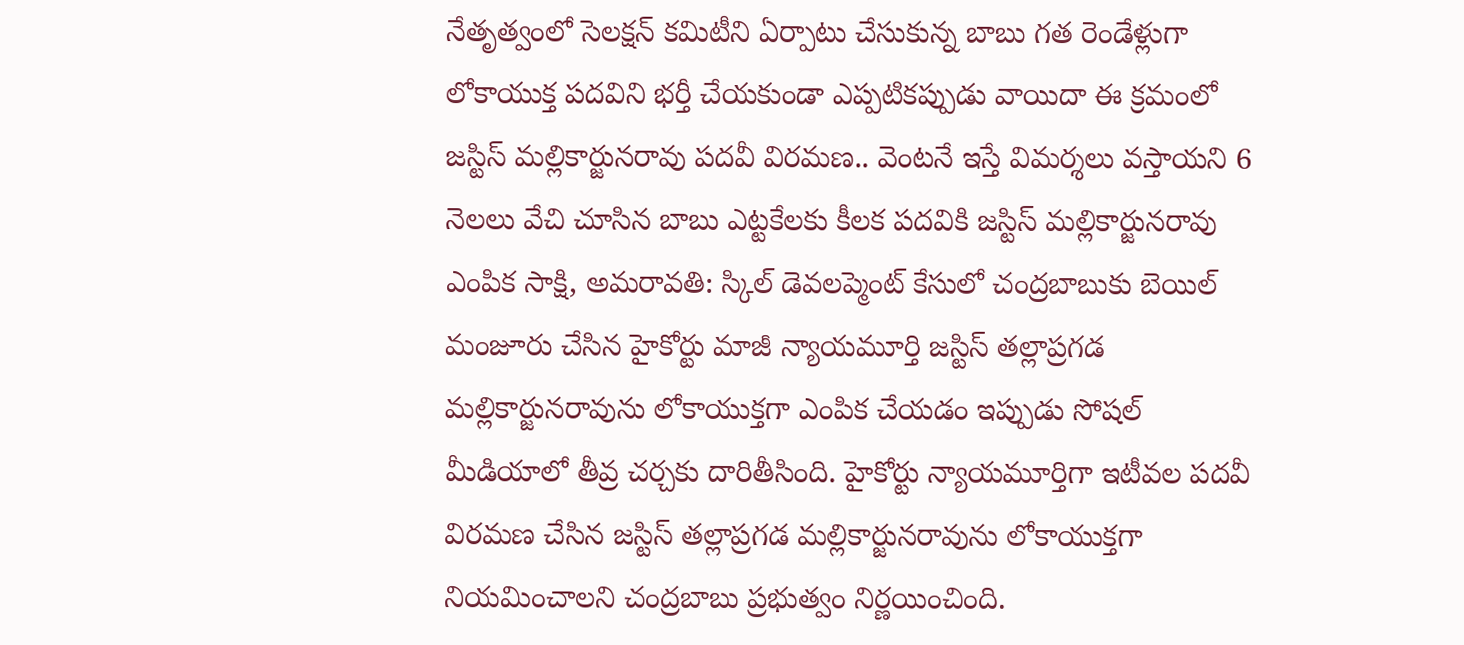నేతృత్వంలో సెలక్షన్ కమిటీని ఏర్పాటు చేసుకున్న బాబు గత రెండేళ్లుగా లోకాయుక్త పదవిని భర్తీ చేయకుండా ఎప్పటికప్పుడు వాయిదా ఈ క్రమంలో జస్టిస్ మల్లికార్జునరావు పదవీ విరమణ.. వెంటనే ఇస్తే విమర్శలు వస్తాయని 6 నెలలు వేచి చూసిన బాబు ఎట్టకేలకు కీలక పదవికి జస్టిస్ మల్లికార్జునరావు ఎంపిక సాక్షి, అమరావతి: స్కిల్ డెవలప్మెంట్ కేసులో చంద్రబాబుకు బెయిల్ మంజూరు చేసిన హైకోర్టు మాజీ న్యాయమూర్తి జస్టిస్ తల్లాప్రగడ మల్లికార్జునరావును లోకాయుక్తగా ఎంపిక చేయడం ఇప్పుడు సోషల్ మీడియాలో తీవ్ర చర్చకు దారితీసింది. హైకోర్టు న్యాయమూర్తిగా ఇటీవల పదవీ విరమణ చేసిన జస్టిస్ తల్లాప్రగడ మల్లికార్జునరావును లోకాయుక్తగా నియమించాలని చంద్రబాబు ప్రభుత్వం నిర్ణయించింది.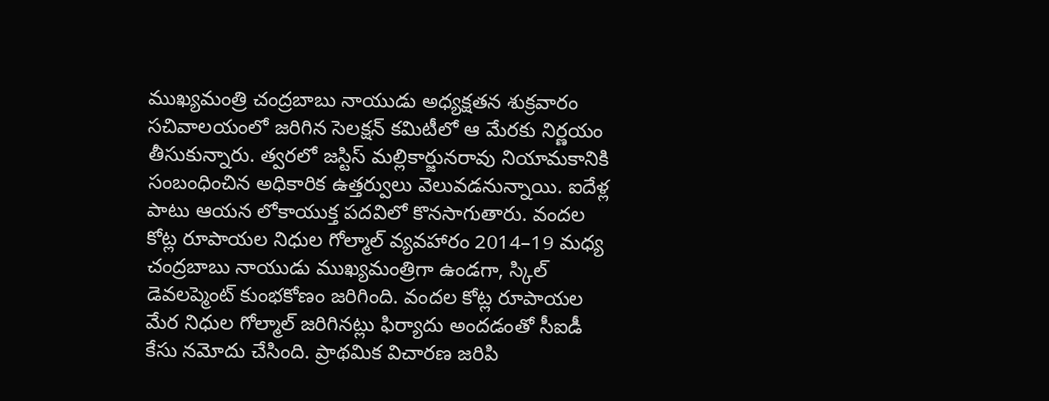ముఖ్యమంత్రి చంద్రబాబు నాయుడు అధ్యక్షతన శుక్రవారం సచివాలయంలో జరిగిన సెలక్షన్ కమిటీలో ఆ మేరకు నిర్ణయం తీసుకున్నారు. త్వరలో జస్టిస్ మల్లికార్జునరావు నియామకానికి సంబంధించిన అధికారిక ఉత్తర్వులు వెలువడనున్నాయి. ఐదేళ్ల పాటు ఆయన లోకాయుక్త పదవిలో కొనసాగుతారు. వందల కోట్ల రూపాయల నిధుల గోల్మాల్ వ్యవహారం 2014–19 మధ్య చంద్రబాబు నాయుడు ముఖ్యమంత్రిగా ఉండగా, స్కిల్ డెవలప్మెంట్ కుంభకోణం జరిగింది. వందల కోట్ల రూపాయల మేర నిధుల గోల్మాల్ జరిగినట్లు ఫిర్యాదు అందడంతో సీఐడీ కేసు నమోదు చేసింది. ప్రాథమిక విచారణ జరిపి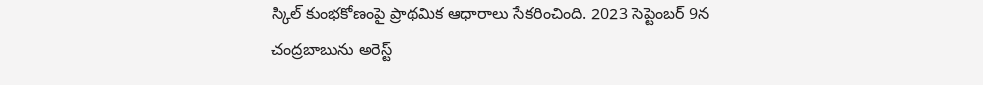స్కిల్ కుంభకోణంపై ప్రాథమిక ఆధారాలు సేకరించింది. 2023 సెప్టెంబర్ 9న చంద్రబాబును అరెస్ట్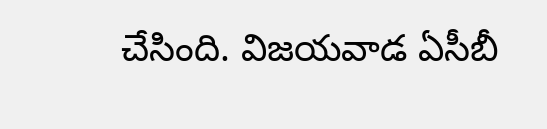చేసింది. విజయవాడ ఏసీబీ